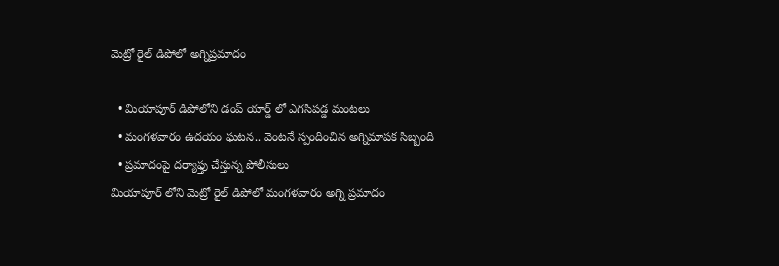మెట్రో రైల్ డిపోలో అగ్నిప్రమాదం

  • మియాపూర్ డిపోలోని డంప్ యార్డ్ లో ఎగసిపడ్డ మంటలు
  • మంగళవారం ఉదయం ఘటన.. వెంటనే స్పందించిన అగ్నిమాపక సిబ్బంది
  • ప్రమాదంపై దర్యాఫ్తు చేస్తున్న పోలీసులు
మియాపూర్ లోని మెట్రో రైల్ డిపోలో మంగళవారం అగ్ని ప్రమాదం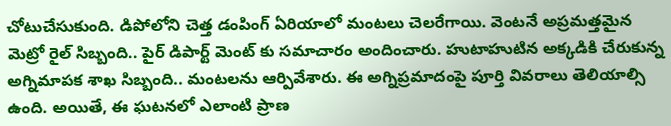చోటుచేసుకుంది. డిపోలోని చెత్త డంపింగ్ ఏరియాలో మంటలు చెలరేగాయి. వెంటనే అప్రమత్తమైన మెట్రో రైల్ సిబ్బంది.. పైర్ డిపార్ట్ మెంట్ కు సమాచారం అందించారు. హుటాహుటిన అక్కడికి చేరుకున్న అగ్నిమాపక శాఖ సిబ్బంది.. మంటలను ఆర్పివేశారు. ఈ అగ్నిప్రమాదంపై పూర్తి వివరాలు తెలియాల్సి ఉంది. అయితే, ఈ ఘటనలో ఎలాంటి ప్రాణ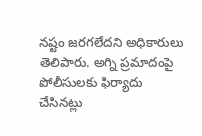నష్టం జరగలేదని అధికారులు తెలిపారు. అగ్ని ప్రమాదంపై పోలీసులకు ఫిర్యాదు చేసినట్లు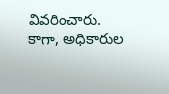వివరించారు. కాగా, అధికారుల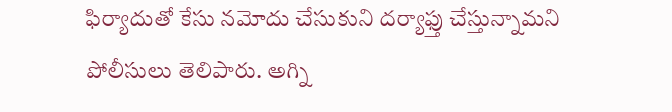ఫిర్యాదుతో కేసు నమోదు చేసుకుని దర్యాఫ్తు చేస్తున్నామని పోలీసులు తెలిపారు. అగ్ని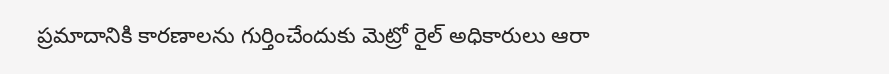ప్రమాదానికి కారణాలను గుర్తించేందుకు మెట్రో రైల్ అధికారులు ఆరా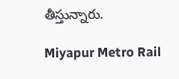తీస్తున్నారు.

Miyapur Metro Rail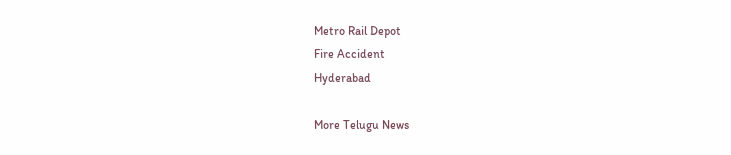Metro Rail Depot
Fire Accident
Hyderabad

More Telugu News